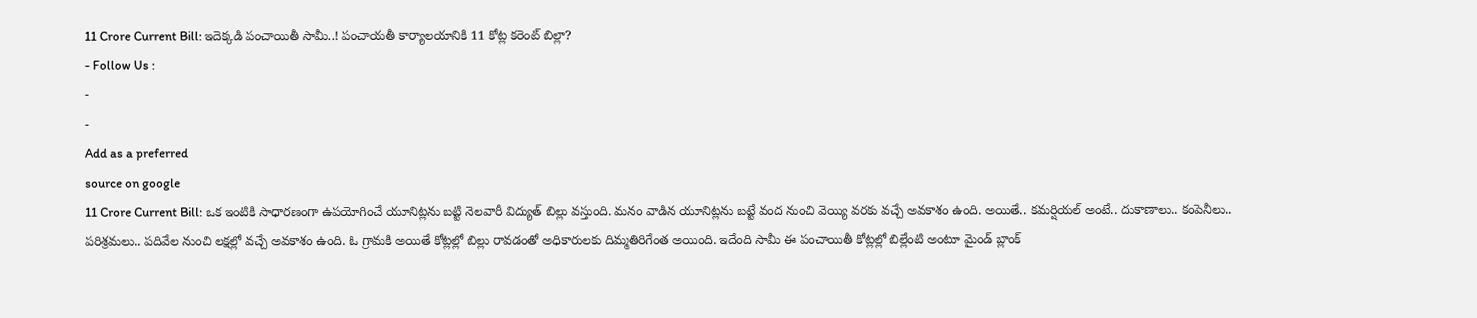11 Crore Current Bill: ఇదెక్కడి పంచాయితీ సామీ..! పంచాయతీ కార్యాలయానికి 11 కోట్ల కరెంట్ బిల్లా?
- Follow Us :
-
-
Add as a preferred
source on google
11 Crore Current Bill: ఒక ఇంటికి సాధారణంగా ఉపయోగించే యూనిట్లను బట్టి నెలవారీ విద్యుత్ బిల్లు వస్తుంది. మనం వాడిన యూనిట్లను బట్టే వంద నుంచి వెయ్యి వరకు వచ్చే అవకాశం ఉంది. అయితే.. కమర్షియల్ అంటే.. దుకాణాలు.. కంపెనీలు.. పరిశ్రమలు.. పదివేల నుంచి లక్షల్లో వచ్చే అవకాశం ఉంది. ఓ గ్రామకి అయితే కోట్లల్లో బిల్లు రావడంతో అధికారులకు దిమ్మతిరిగేంత అయింది. ఇదేంది సామీ ఈ పంచాయితీ కోట్లల్లో బిల్లేంటి అంటూ మైండ్ బ్లాంక్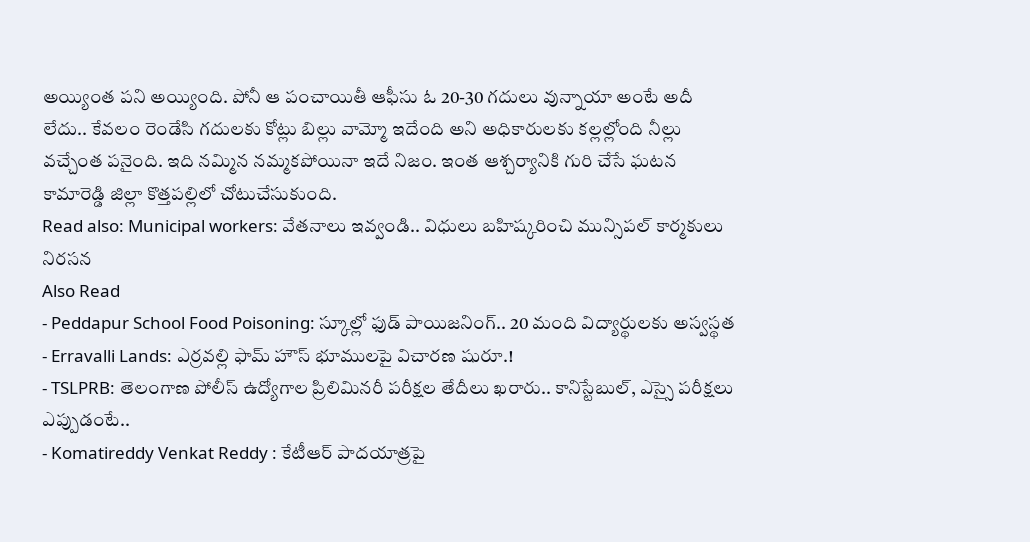అయ్యింత పని అయ్యింది. పోనీ ఆ పంచాయితీ ఆఫీసు ఓ 20-30 గదులు వున్నాయా అంటే అదీ లేదు.. కేవలం రెండేసి గదులకు కోట్లు బిల్లు వామ్మో ఇదేంది అని అధికారులకు కల్లల్లోంది నీల్లు వచ్చేంత పనైంది. ఇది నమ్మిన నమ్మకపోయినా ఇదే నిజం. ఇంత ఆశ్చర్యానికి గురి చేసే ఘటన కామారెడ్డి జిల్లా కొత్తపల్లిలో చోటుచేసుకుంది.
Read also: Municipal workers: వేతనాలు ఇవ్వండి.. విధులు బహిష్కరించి మున్సిపల్ కార్మకులు నిరసన
Also Read
- Peddapur School Food Poisoning: స్కూల్లో ఫుడ్ పాయిజనింగ్.. 20 మంది విద్యార్థులకు అస్వస్థత
- Erravalli Lands: ఎర్రవల్లి ఫామ్ హౌస్ భూములపై విచారణ షురూ.!
- TSLPRB: తెలంగాణ పోలీస్ ఉద్యోగాల ప్రిలిమినరీ పరీక్షల తేదీలు ఖరారు.. కానిస్టేబుల్, ఎస్సై పరీక్షలు ఎప్పుడంటే..
- Komatireddy Venkat Reddy : కేటీఆర్ పాదయాత్రపై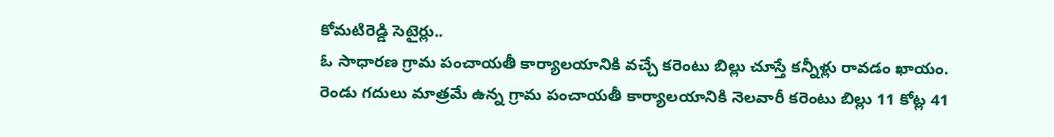కోమటిరెడ్డి సెటైర్లు..
ఓ సాధారణ గ్రామ పంచాయతీ కార్యాలయానికి వచ్చే కరెంటు బిల్లు చూస్తే కన్నీళ్లు రావడం ఖాయం. రెండు గదులు మాత్రమే ఉన్న గ్రామ పంచాయతీ కార్యాలయానికి నెలవారీ కరెంటు బిల్లు 11 కోట్ల 41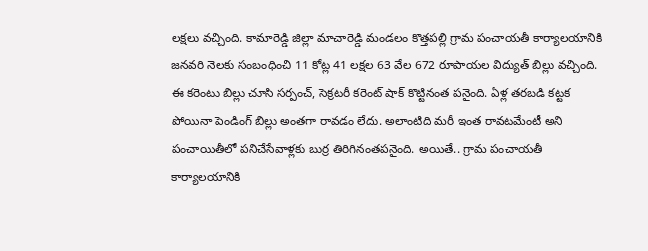లక్షలు వచ్చింది. కామారెడ్డి జిల్లా మాచారెడ్డి మండలం కొత్తపల్లి గ్రామ పంచాయతీ కార్యాలయానికి జనవరి నెలకు సంబంధించి 11 కోట్ల 41 లక్షల 63 వేల 672 రూపాయల విద్యుత్ బిల్లు వచ్చింది. ఈ కరెంటు బిల్లు చూసి సర్పంచ్, సెక్రటరీ కరెంట్ షాక్ కొట్టినంత పనైంది. ఏళ్ల తరబడి కట్టక పోయినా పెండింగ్ బిల్లు అంతగా రావడం లేదు. అలాంటిది మరీ ఇంత రావటమేంటీ అని పంచాయితీలో పనిచేసేవాళ్లకు బుర్ర తిరిగినంతపనైంది. అయితే.. గ్రామ పంచాయతీ కార్యాలయానికి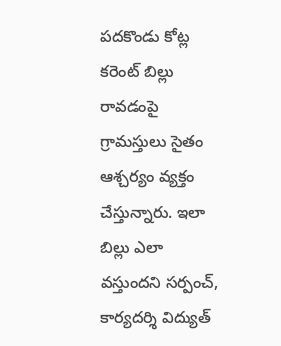పదకొండు కోట్ల కరెంట్ బిల్లు రావడంపై గ్రామస్తులు సైతం ఆశ్చర్యం వ్యక్తం చేస్తున్నారు. ఇలా బిల్లు ఎలా వస్తుందని సర్పంచ్, కార్యదర్శి విద్యుత్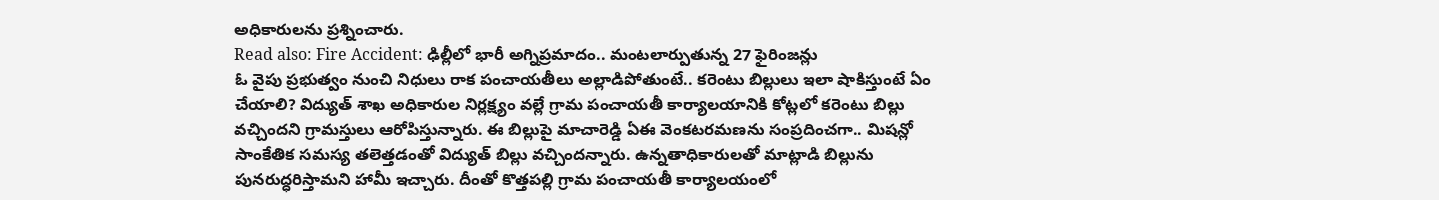అధికారులను ప్రశ్నించారు.
Read also: Fire Accident: ఢిల్లీలో భారీ అగ్నిప్రమాదం.. మంటలార్పుతున్న 27 ఫైరింజన్లు
ఓ వైపు ప్రభుత్వం నుంచి నిధులు రాక పంచాయతీలు అల్లాడిపోతుంటే.. కరెంటు బిల్లులు ఇలా షాకిస్తుంటే ఏం చేయాలి? విద్యుత్ శాఖ అధికారుల నిర్లక్ష్యం వల్లే గ్రామ పంచాయతీ కార్యాలయానికి కోట్లలో కరెంటు బిల్లు వచ్చిందని గ్రామస్తులు ఆరోపిస్తున్నారు. ఈ బిల్లుపై మాచారెడ్డి ఏఈ వెంకటరమణను సంప్రదించగా.. మిషన్లో సాంకేతిక సమస్య తలెత్తడంతో విద్యుత్ బిల్లు వచ్చిందన్నారు. ఉన్నతాధికారులతో మాట్లాడి బిల్లును పునరుద్ధరిస్తామని హామీ ఇచ్చారు. దీంతో కొత్తపల్లి గ్రామ పంచాయతీ కార్యాలయంలో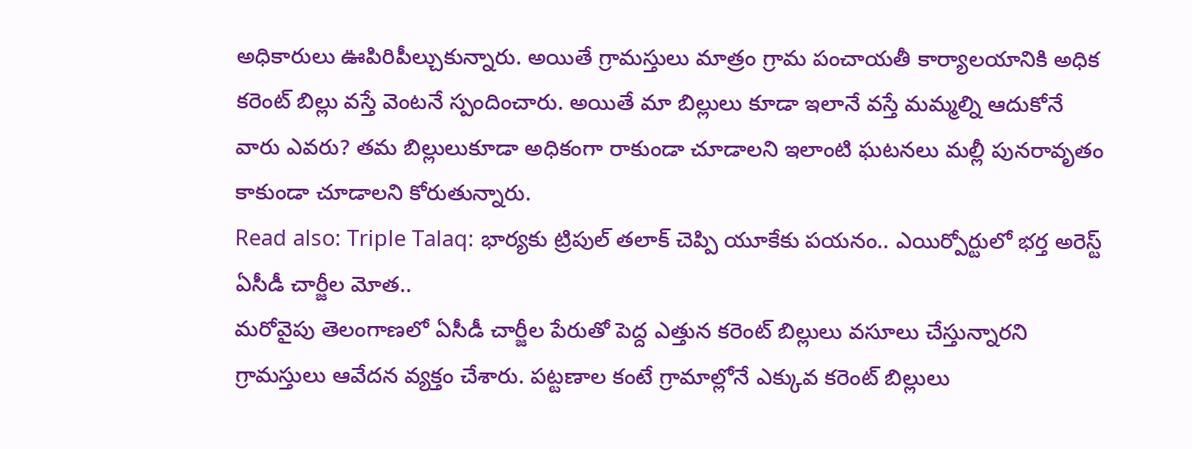అధికారులు ఊపిరిపీల్చుకున్నారు. అయితే గ్రామస్తులు మాత్రం గ్రామ పంచాయతీ కార్యాలయానికి అధిక కరెంట్ బిల్లు వస్తే వెంటనే స్పందించారు. అయితే మా బిల్లులు కూడా ఇలానే వస్తే మమ్మల్ని ఆదుకోనే వారు ఎవరు? తమ బిల్లులుకూడా అధికంగా రాకుండా చూడాలని ఇలాంటి ఘటనలు మల్లీ పునరావృతం కాకుండా చూడాలని కోరుతున్నారు.
Read also: Triple Talaq: భార్యకు ట్రిపుల్ తలాక్ చెప్పి యూకేకు పయనం.. ఎయిర్పోర్టులో భర్త అరెస్ట్
ఏసీడీ చార్జీల మోత..
మరోవైపు తెలంగాణలో ఏసీడీ చార్జీల పేరుతో పెద్ద ఎత్తున కరెంట్ బిల్లులు వసూలు చేస్తున్నారని గ్రామస్తులు ఆవేదన వ్యక్తం చేశారు. పట్టణాల కంటే గ్రామాల్లోనే ఎక్కువ కరెంట్ బిల్లులు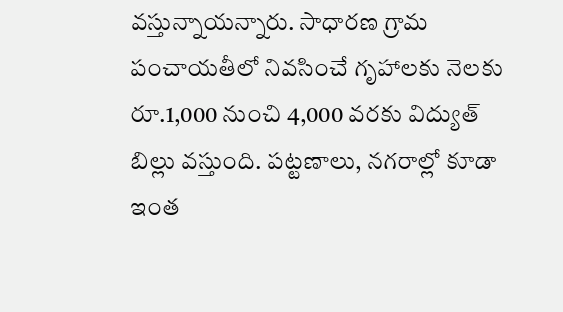వస్తున్నాయన్నారు. సాధారణ గ్రామ పంచాయతీలో నివసించే గృహాలకు నెలకు రూ.1,000 నుంచి 4,000 వరకు విద్యుత్ బిల్లు వస్తుంది. పట్టణాలు, నగరాల్లో కూడా ఇంత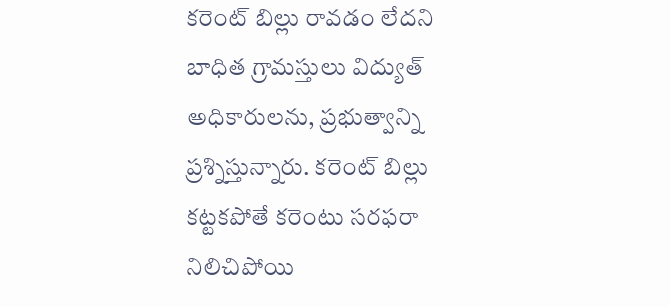కరెంట్ బిల్లు రావడం లేదని బాధిత గ్రామస్తులు విద్యుత్ అధికారులను, ప్రభుత్వాన్ని ప్రశ్నిస్తున్నారు. కరెంట్ బిల్లు కట్టకపోతే కరెంటు సరఫరా నిలిచిపోయి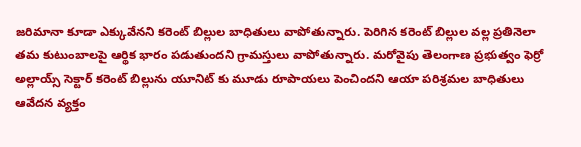జరిమానా కూడా ఎక్కువేనని కరెంట్ బిల్లుల బాధితులు వాపోతున్నారు. పెరిగిన కరెంట్ బిల్లుల వల్ల ప్రతినెలా తమ కుటుంబాలపై ఆర్థిక భారం పడుతుందని గ్రామస్తులు వాపోతున్నారు. మరోవైపు తెలంగాణ ప్రభుత్వం ఫెర్రో అల్లాయ్స్ సెక్టార్ కరెంట్ బిల్లును యూనిట్ కు మూడు రూపాయలు పెంచిందని ఆయా పరిశ్రమల బాధితులు ఆవేదన వ్యక్తం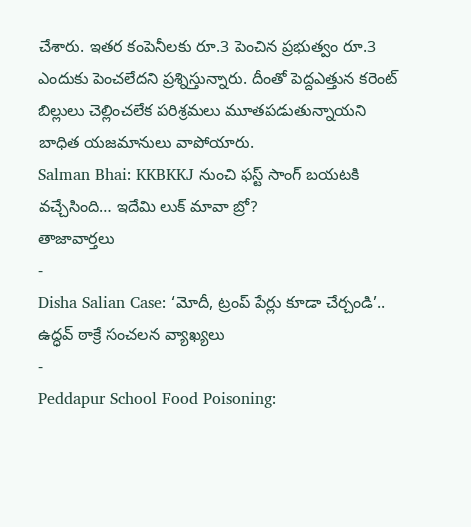చేశారు. ఇతర కంపెనీలకు రూ.3 పెంచిన ప్రభుత్వం రూ.3 ఎందుకు పెంచలేదని ప్రశ్నిస్తున్నారు. దీంతో పెద్దఎత్తున కరెంట్ బిల్లులు చెల్లించలేక పరిశ్రమలు మూతపడుతున్నాయని బాధిత యజమానులు వాపోయారు.
Salman Bhai: KKBKKJ నుంచి ఫస్ట్ సాంగ్ బయటకి వచ్చేసింది… ఇదేమి లుక్ మావా బ్రో?
తాజావార్తలు
-
Disha Salian Case: ‘మోదీ, ట్రంప్ పేర్లు కూడా చేర్చండి’.. ఉద్ధవ్ ఠాక్రే సంచలన వ్యాఖ్యలు
-
Peddapur School Food Poisoning: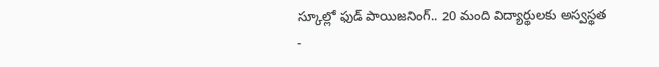స్కూల్లో ఫుడ్ పాయిజనింగ్.. 20 మంది విద్యార్థులకు అస్వస్థత
-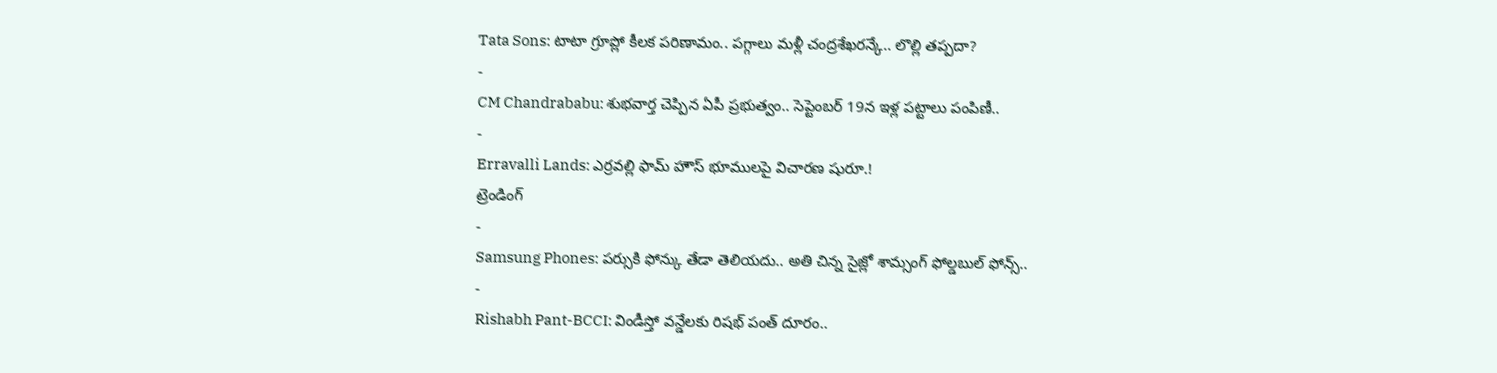Tata Sons: టాటా గ్రూప్లో కీలక పరిణామం.. పగ్గాలు మళ్లీ చంద్రశేఖరన్కే.. లొల్లి తప్పదా?
-
CM Chandrababu: శుభవార్త చెప్పిన ఏపీ ప్రభుత్వం.. సెప్టెంబర్ 19న ఇళ్ల పట్టాలు పంపిణీ..
-
Erravalli Lands: ఎర్రవల్లి ఫామ్ హౌస్ భూములపై విచారణ షురూ.!
ట్రెండింగ్
-
Samsung Phones: పర్సుకి ఫోన్కు తేడా తెలియదు.. అతి చిన్న సైజ్లో శామ్సంగ్ ఫోల్డబుల్ ఫోన్స్..
-
Rishabh Pant-BCCI: విండీస్తో వన్డేలకు రిషభ్ పంత్ దూరం..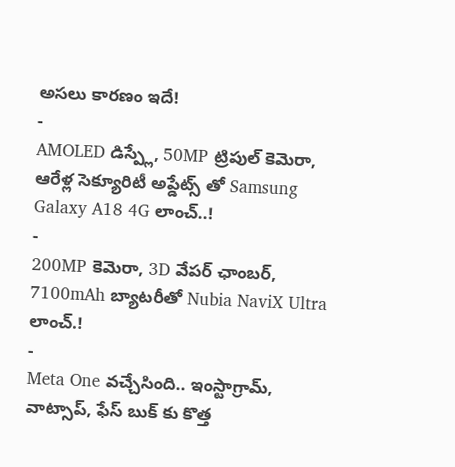అసలు కారణం ఇదే!
-
AMOLED డిస్ప్లే, 50MP ట్రిపుల్ కెమెరా, ఆరేళ్ల సెక్యూరిటీ అప్డేట్స్ తో Samsung Galaxy A18 4G లాంచ్..!
-
200MP కెమెరా, 3D వేపర్ ఛాంబర్, 7100mAh బ్యాటరీతో Nubia NaviX Ultra లాంచ్.!
-
Meta One వచ్చేసింది.. ఇంస్టాగ్రామ్, వాట్సాప్, ఫేస్ బుక్ కు కొత్త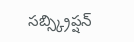సబ్స్క్రిప్షన్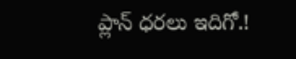ప్లాన్ ధరలు ఇదిగో.!